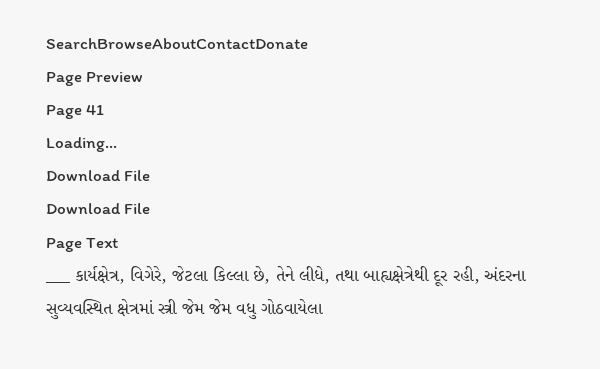SearchBrowseAboutContactDonate
Page Preview
Page 41
Loading...
Download File
Download File
Page Text
___ કાર્યક્ષેત્ર, વિગેરે, જેટલા કિલ્લા છે, તેને લીધે, તથા બાહ્યક્ષેત્રેથી દૂર રહી, અંદરના સુવ્યવસ્થિત ક્ષેત્રમાં સ્ત્રી જેમ જેમ વધુ ગોઠવાયેલા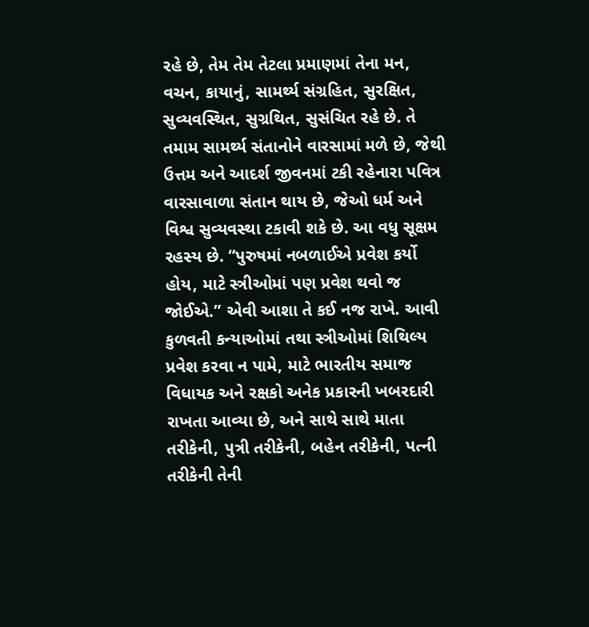રહે છે, તેમ તેમ તેટલા પ્રમાણમાં તેના મન, વચન, કાયાનું, સામર્થ્ય સંગ્રહિત, સુરક્ષિત, સુવ્યવસ્થિત, સુગ્રથિત, સુસંચિત રહે છે. તે તમામ સામર્થ્ય સંતાનોને વારસામાં મળે છે, જેથી ઉત્તમ અને આદર્શ જીવનમાં ટકી રહેનારા પવિત્ર વારસાવાળા સંતાન થાય છે, જેઓ ધર્મ અને વિશ્વ સુવ્યવસ્થા ટકાવી શકે છે. આ વધુ સૂક્ષમ રહસ્ય છે. “પુરુષમાં નબળાઈએ પ્રવેશ કર્યો હોય, માટે સ્ત્રીઓમાં પણ પ્રવેશ થવો જ જોઈએ.” એવી આશા તે કઈ નજ રાખે. આવી કુળવતી કન્યાઓમાં તથા સ્ત્રીઓમાં શિથિલ્ય પ્રવેશ કરવા ન પામે, માટે ભારતીય સમાજ વિધાયક અને રક્ષકો અનેક પ્રકારની ખબરદારી રાખતા આવ્યા છે, અને સાથે સાથે માતા તરીકેની, પુત્રી તરીકેની, બહેન તરીકેની, પત્ની તરીકેની તેની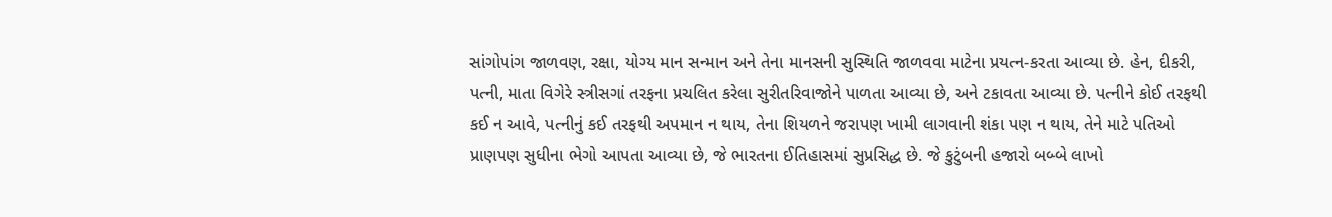સાંગોપાંગ જાળવણ, રક્ષા, યોગ્ય માન સન્માન અને તેના માનસની સુસ્થિતિ જાળવવા માટેના પ્રયત્ન-કરતા આવ્યા છે. હેન, દીકરી, પત્ની, માતા વિગેરે સ્ત્રીસગાં તરફના પ્રચલિત કરેલા સુરીતરિવાજોને પાળતા આવ્યા છે, અને ટકાવતા આવ્યા છે. પત્નીને કોઈ તરફથી કઈ ન આવે, પત્નીનું કઈ તરફથી અપમાન ન થાય, તેના શિયળને જરાપણ ખામી લાગવાની શંકા પણ ન થાય, તેને માટે પતિઓ પ્રાણપણ સુધીના ભેગો આપતા આવ્યા છે, જે ભારતના ઈતિહાસમાં સુપ્રસિદ્ધ છે. જે કુટુંબની હજારો બબ્બે લાખો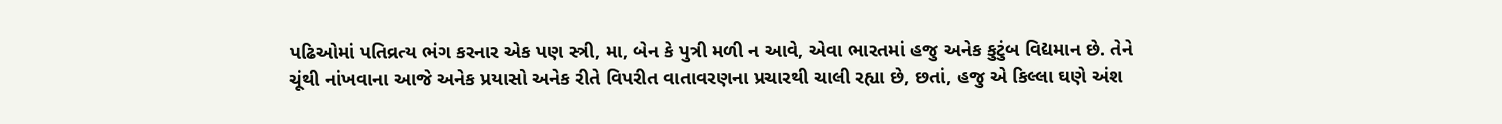પઢિઓમાં પતિવ્રત્ય ભંગ કરનાર એક પણ સ્ત્રી, મા, બેન કે પુત્રી મળી ન આવે, એવા ભારતમાં હજુ અનેક કુટુંબ વિદ્યમાન છે. તેને ચૂંથી નાંખવાના આજે અનેક પ્રયાસો અનેક રીતે વિપરીત વાતાવરણના પ્રચારથી ચાલી રહ્યા છે, છતાં, હજુ એ કિલ્લા ઘણે અંશ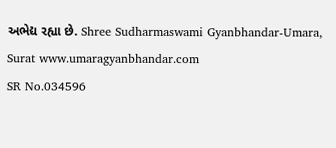અભેદ્ય રહ્યા છે. Shree Sudharmaswami Gyanbhandar-Umara, Surat www.umaragyanbhandar.com
SR No.034596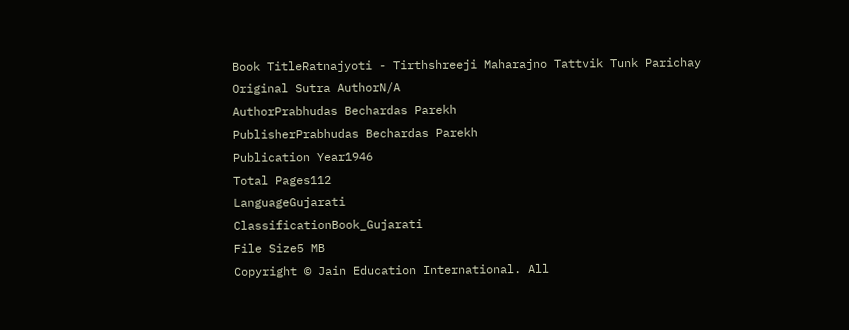Book TitleRatnajyoti - Tirthshreeji Maharajno Tattvik Tunk Parichay
Original Sutra AuthorN/A
AuthorPrabhudas Bechardas Parekh
PublisherPrabhudas Bechardas Parekh
Publication Year1946
Total Pages112
LanguageGujarati
ClassificationBook_Gujarati
File Size5 MB
Copyright © Jain Education International. All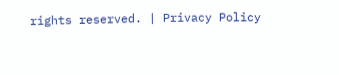rights reserved. | Privacy Policy